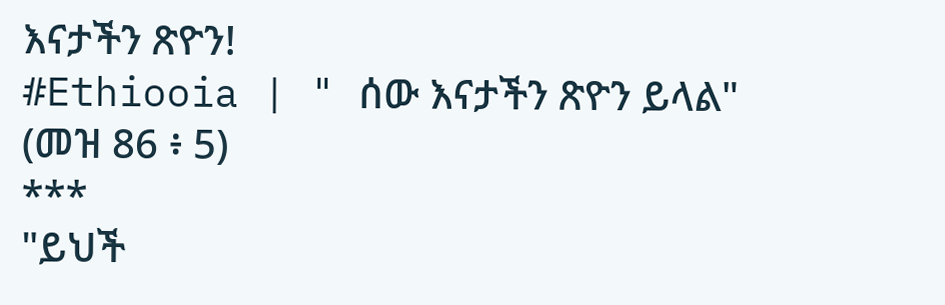እናታችን ጽዮን!
#Ethiooia | " ሰው እናታችን ጽዮን ይላል"
(መዝ 86 ፥ 5)
***
"ይህች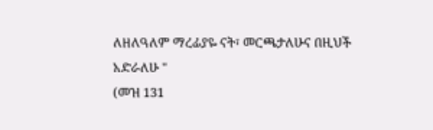ለዘለዓለም ማረፊያዬ ናት፣ መርጫታለሁና በዚህች አድራለሁ "
(መዝ 131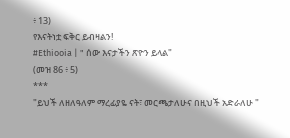፥ 13)
የእናትነቷ ፍቅር ይብዛልን!
#Ethiooia | " ሰው እናታችን ጽዮን ይላል"
(መዝ 86 ፥ 5)
***
"ይህች ለዘለዓለም ማረፊያዬ ናት፣ መርጫታለሁና በዚህች አድራለሁ "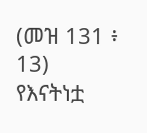(መዝ 131 ፥ 13)
የእናትነቷ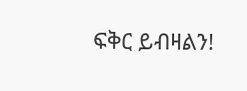ፍቅር ይብዛልን!